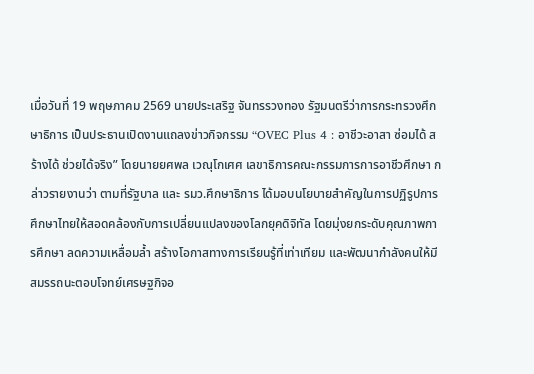เมื่อวันที่ 19 พฤษภาคม 2569 นายประเสริฐ จันทรรวงทอง รัฐมนตรีว่าการกระทรวงศึกษาธิการ เป็นประธานเปิดงานแถลงข่าวกิจกรรม “OVEC Plus 4 : อาชีวะอาสา ซ่อมได้ สร้างได้ ช่วยได้จริง” โดยนายยศพล เวณุโกเศศ เลขาธิการคณะกรรมการการอาชีวศึกษา กล่าวรายงานว่า ตามที่รัฐบาล และ รมว.ศึกษาธิการ ได้มอบนโยบายสำคัญในการปฏิรูปการศึกษาไทยให้สอดคล้องกับการเปลี่ยนแปลงของโลกยุคดิจิทัล โดยมุ่งยกระดับคุณภาพการศึกษา ลดความเหลื่อมล้ำ สร้างโอกาสทางการเรียนรู้ที่เท่าเทียม และพัฒนากำลังคนให้มีสมรรถนะตอบโจทย์เศรษฐกิจอ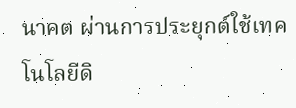นาคต ผ่านการประยุกต์ใช้เทคโนโลยีดิ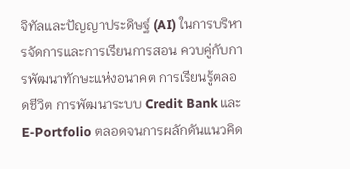จิทัลและปัญญาประดิษฐ์ (AI) ในการบริหารจัดการและการเรียนการสอน ควบคู่กับการพัฒนาทักษะแห่งอนาคต การเรียนรู้ตลอดชีวิต การพัฒนาระบบ Credit Bank และ E-Portfolio ตลอดจนการผลักดันแนวคิด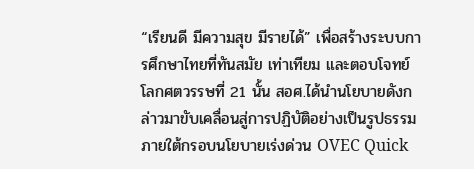“เรียนดี มีความสุข มีรายได้” เพื่อสร้างระบบการศึกษาไทยที่ทันสมัย เท่าเทียม และตอบโจทย์โลกศตวรรษที่ 21 นั้น สอศ.ได้นำนโยบายดังกล่าวมาขับเคลื่อนสู่การปฏิบัติอย่างเป็นรูปธรรม ภายใต้กรอบนโยบายเร่งด่วน OVEC Quick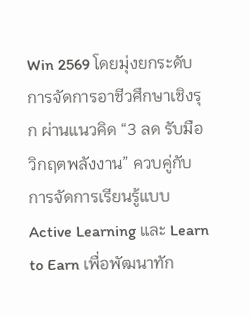Win 2569 โดยมุ่งยกระดับการจัดการอาชีวศึกษาเชิงรุก ผ่านแนวคิด “3 ลด รับมือวิกฤตพลังงาน” ควบคู่กับการจัดการเรียนรู้แบบ Active Learning และ Learn to Earn เพื่อพัฒนาทัก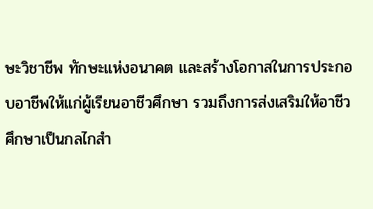ษะวิชาชีพ ทักษะแห่งอนาคต และสร้างโอกาสในการประกอบอาชีพให้แก่ผู้เรียนอาชีวศึกษา รวมถึงการส่งเสริมให้อาชีวศึกษาเป็นกลไกสำ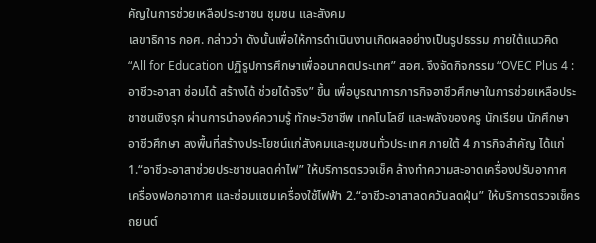คัญในการช่วยเหลือประชาชน ชุมชน และสังคม
เลขาธิการ กอศ. กล่าวว่า ดังนั้นเพื่อให้การดำเนินงานเกิดผลอย่างเป็นรูปธรรม ภายใต้แนวคิด “All for Education ปฏิรูปการศึกษาเพื่ออนาคตประเทศ” สอศ. จึงจัดกิจกรรม “OVEC Plus 4 : อาชีวะอาสา ซ่อมได้ สร้างได้ ช่วยได้จริง” ขึ้น เพื่อบูรณาการภารกิจอาชีวศึกษาในการช่วยเหลือประชาชนเชิงรุก ผ่านการนำองค์ความรู้ ทักษะวิชาชีพ เทคโนโลยี และพลังของครู นักเรียน นักศึกษาอาชีวศึกษา ลงพื้นที่สร้างประโยชน์แก่สังคมและชุมชนทั่วประเทศ ภายใต้ 4 ภารกิจสำคัญ ได้แก่ 1.“อาชีวะอาสาช่วยประชาชนลดค่าไฟ” ให้บริการตรวจเช็ค ล้างทำความสะอาดเครื่องปรับอากาศ เครื่องฟอกอากาศ และซ่อมแซมเครื่องใช้ไฟฟ้า 2.“อาชีวะอาสาลดควันลดฝุ่น” ให้บริการตรวจเช็ครถยนต์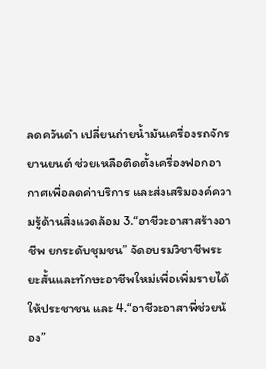ลดควันดำ เปลี่ยนถ่ายน้ำมันเครื่องรถจักรยานยนต์ ช่วยเหลือติดตั้งเครื่องฟอกอากาศเพื่อลดค่าบริการ และส่งเสริมองค์ความรู้ด้านสิ่งแวดล้อม 3.“อาชีวะอาสาสร้างอาชีพ ยกระดับชุมชน” จัดอบรมวิชาชีพระยะสั้นและทักษะอาชีพใหม่เพื่อเพิ่มรายได้ให้ประชาชน และ 4.“อาชีวะอาสาพี่ช่วยน้อง”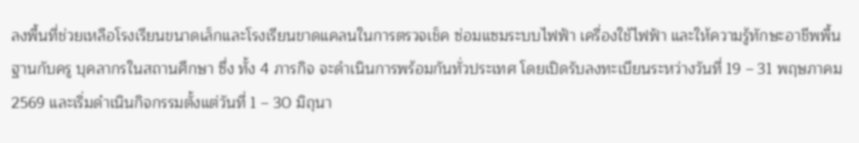ลงพื้นที่ช่วยเหลือโรงเรียนขนาดเล็กและโรงเรียนขาดแคลนในการตรวจเช็ค ซ่อมแซมระบบไฟฟ้า เครื่องใช้ไฟฟ้า และให้ความรู้ทักษะอาชีพพื้นฐานกับครู บุคลากรในสถานศึกษา ซึ่ง ทั้ง 4 ภารกิจ จะดำเนินการพร้อมกันทั่วประเทศ โดยเปิดรับลงทะเบียนระหว่างวันที่ 19 – 31 พฤษภาคม 2569 และเริ่มดำเนินกิจกรรมตั้งแต่วันที่ 1 – 30 มิถุนา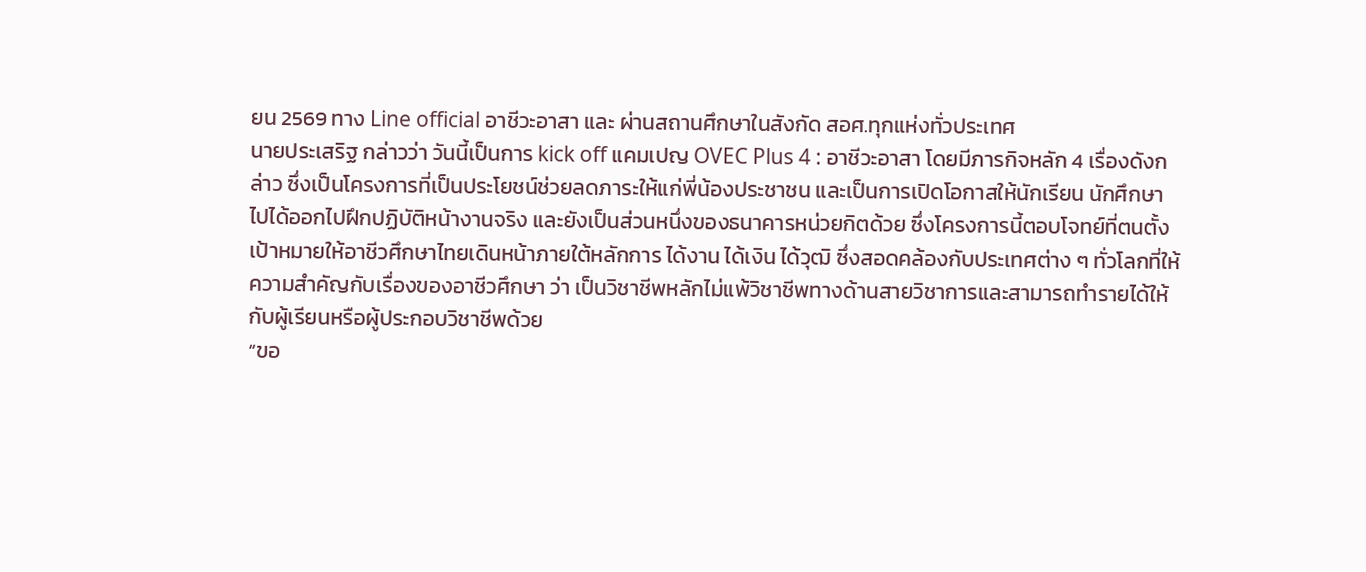ยน 2569 ทาง Line official อาชีวะอาสา และ ผ่านสถานศึกษาในสังกัด สอศ.ทุกแห่งทั่วประเทศ
นายประเสริฐ กล่าวว่า วันนี้เป็นการ kick off แคมเปญ OVEC Plus 4 : อาชีวะอาสา โดยมีภารกิจหลัก 4 เรื่องดังกล่าว ซึ่งเป็นโครงการที่เป็นประโยชน์ช่วยลดภาระให้แก่พี่น้องประชาชน และเป็นการเปิดโอกาสให้นักเรียน นักศึกษา ไปได้ออกไปฝึกปฏิบัติหน้างานจริง และยังเป็นส่วนหนึ่งของธนาคารหน่วยกิตด้วย ซึ่งโครงการนี้ตอบโจทย์ที่ตนตั้งเป้าหมายให้อาชีวศึกษาไทยเดินหน้าภายใต้หลักการ ได้งาน ได้เงิน ได้วุฒิ ซึ่งสอดคล้องกับประเทศต่าง ๆ ทั่วโลกที่ให้ความสำคัญกับเรื่องของอาชีวศึกษา ว่า เป็นวิชาชีพหลักไม่แพ้วิชาชีพทางด้านสายวิชาการและสามารถทำรายได้ให้กับผู้เรียนหรือผู้ประกอบวิชาชีพด้วย
“ขอ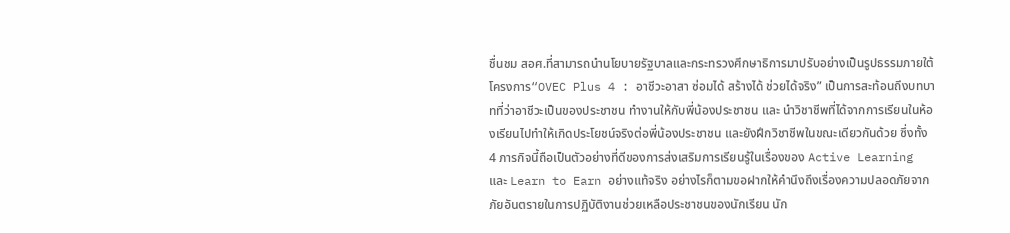ชื่นชม สอศ.ที่สามารถนำนโยบายรัฐบาลและกระทรวงศึกษาธิการมาปรับอย่างเป็นรูปธรรมภายใต้โครงการ“OVEC Plus 4 : อาชีวะอาสา ซ่อมได้ สร้างได้ ช่วยได้จริง” เป็นการสะท้อนถึงบทบาทที่ว่าอาชีวะเป็นของประชาชน ทำงานให้กับพี่น้องประชาชน และ นำวิชาชีพที่ได้จากการเรียนในห้องเรียนไปทำให้เกิดประโยชน์จริงต่อพี่น้องประชาชน และยังฝึกวิชาชีพในขณะเดียวกันด้วย ซึ่งทั้ง 4 ภารกิจนี้ถือเป็นตัวอย่างที่ดีของการส่งเสริมการเรียนรู้ในเรื่องของ Active Learning และ Learn to Earn อย่างแท้จริง อย่างไรก็ตามขอฝากให้คำนึงถึงเรื่องความปลอดภัยจากภัยอันตรายในการปฏิบัติงานช่วยเหลือประชาชนของนักเรียน นัก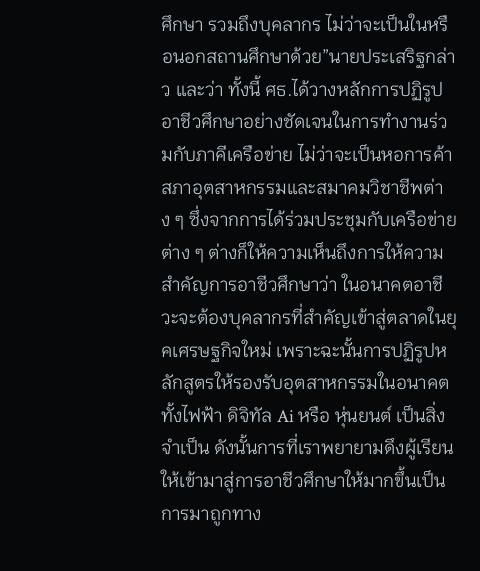ศึกษา รวมถึงบุคลากร ไม่ว่าจะเป็นในหรือนอกสถานศึกษาด้วย”นายประเสริฐกล่าว และว่า ทั้งนี้ ศธ.ได้วางหลักการปฏิรูปอาชีวศึกษาอย่างชัดเจนในการทำงานร่วมกับภาคีเครือข่าย ไม่ว่าจะเป็นหอการค้า สภาอุตสาหกรรมและสมาคมวิชาชีพต่าง ๆ ซึ่งจากการได้ร่วมประชุมกับเครือข่ายต่าง ๆ ต่างก็ให้ความเห็นถึงการให้ความสำคัญการอาชีวศึกษาว่า ในอนาคตอาชีวะจะต้องบุคลากรที่สำคัญเข้าสู่ตลาดในยุคเศรษฐกิจใหม่ เพราะฉะนั้นการปฏิรูปหลักสูตรให้รองรับอุตสาหกรรมในอนาคตทั้งไฟฟ้า ดิจิทัล Ai หรือ หุ่นยนต์ เป็นสิ่งจำเป็น ดังนั้นการที่เราพยายามดึงผู้เรียนให้เข้ามาสู่การอาชีวศึกษาให้มากขึ้นเป็นการมาถูกทาง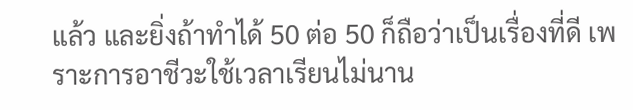แล้ว และยิ่งถ้าทำได้ 50 ต่อ 50 ก็ถือว่าเป็นเรื่องที่ดี เพราะการอาชีวะใช้เวลาเรียนไม่นาน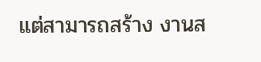แต่สามารถสร้าง งานส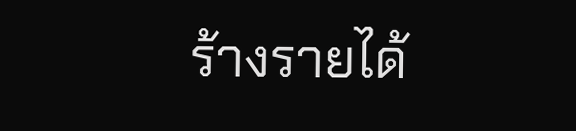ร้างรายได้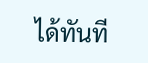ได้ทันที